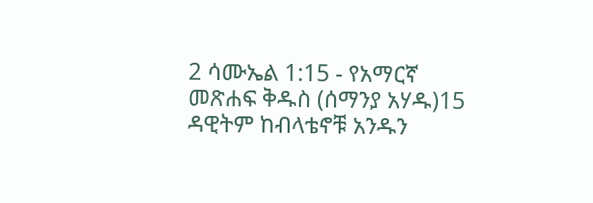2 ሳሙኤል 1:15 - የአማርኛ መጽሐፍ ቅዱስ (ሰማንያ አሃዱ)15 ዳዊትም ከብላቴኖቹ አንዱን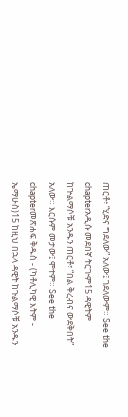ጠርቶ፥ “ሂድና ግደለው” አለው፤ ገደለውም። See the chapterአዲሱ መደበኛ ትርጒም15 ዳዊትም ከጕልማሶቹ አንዱን ጠርቶ፣ “በል ቅረብና ውደቅበት” አለው። እርሱም መታው፤ ሞተም። See the chapterመጽሐፍ ቅዱስ - (ካቶሊካዊ እትም - ኤማሁስ)15 ከዚህ በኋላ ዳዊት ከጉልማሶቹ አንዱን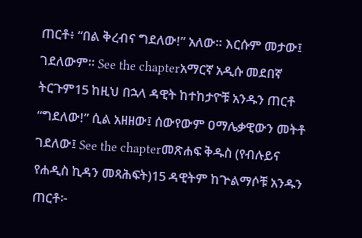ጠርቶ፥ “በል ቅረብና ግደለው!” አለው። እርሱም መታው፤ ገደለውም። See the chapterአማርኛ አዲሱ መደበኛ ትርጉም15 ከዚህ በኋላ ዳዊት ከተከታዮቹ አንዱን ጠርቶ “ግደለው!” ሲል አዘዘው፤ ሰውየውም ዐማሌቃዊውን መትቶ ገደለው፤ See the chapterመጽሐፍ ቅዱስ (የብሉይና የሐዲስ ኪዳን መጻሕፍት)15 ዳዊትም ከጕልማሶቹ አንዱን ጠርቶ፦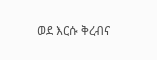ወደ እርሱ ቅረብና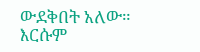ውደቅበት አለው። እርሱም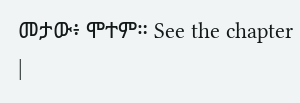መታው፥ ሞተም። See the chapter |